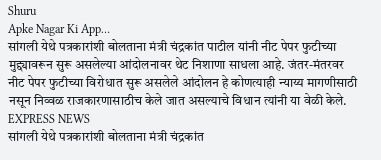Shuru
Apke Nagar Ki App…
सांगली येथे पत्रकारांशी बोलताना मंत्री चंद्रकांत पाटील यांनी नीट पेपर फुटीच्या मुद्द्यावरून सुरू असलेल्या आंदोलनावर थेट निशाणा साधला आहे. जंतर-मंतरवर नीट पेपर फुटीच्या विरोधात सुरू असलेले आंदोलन हे कोणत्याही न्याय्य मागणीसाठी नसून निव्वळ राजकारणासाठीच केले जात असल्याचे विधान त्यांनी या वेळी केले.
EXPRESS NEWS
सांगली येथे पत्रकारांशी बोलताना मंत्री चंद्रकांत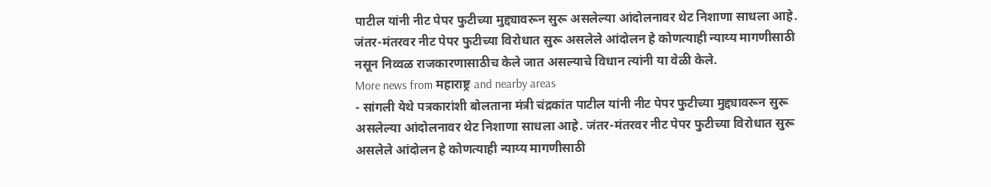पाटील यांनी नीट पेपर फुटीच्या मुद्द्यावरून सुरू असलेल्या आंदोलनावर थेट निशाणा साधला आहे. जंतर-मंतरवर नीट पेपर फुटीच्या विरोधात सुरू असलेले आंदोलन हे कोणत्याही न्याय्य मागणीसाठी नसून निव्वळ राजकारणासाठीच केले जात असल्याचे विधान त्यांनी या वेळी केले.
More news from महाराष्ट्र and nearby areas
- सांगली येथे पत्रकारांशी बोलताना मंत्री चंद्रकांत पाटील यांनी नीट पेपर फुटीच्या मुद्द्यावरून सुरू असलेल्या आंदोलनावर थेट निशाणा साधला आहे. जंतर-मंतरवर नीट पेपर फुटीच्या विरोधात सुरू असलेले आंदोलन हे कोणत्याही न्याय्य मागणीसाठी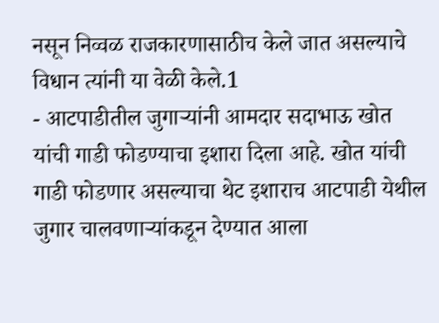नसून निव्वळ राजकारणासाठीच केले जात असल्याचे विधान त्यांनी या वेळी केले.1
- आटपाडीतील जुगाऱ्यांनी आमदार सदाभाऊ खोत यांची गाडी फोडण्याचा इशारा दिला आहे. खोत यांची गाडी फोडणार असल्याचा थेट इशाराच आटपाडी येथील जुगार चालवणाऱ्यांकडून देण्यात आला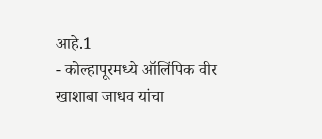आहे.1
- कोल्हापूरमध्ये ऑलिंपिक वीर खाशाबा जाधव यांचा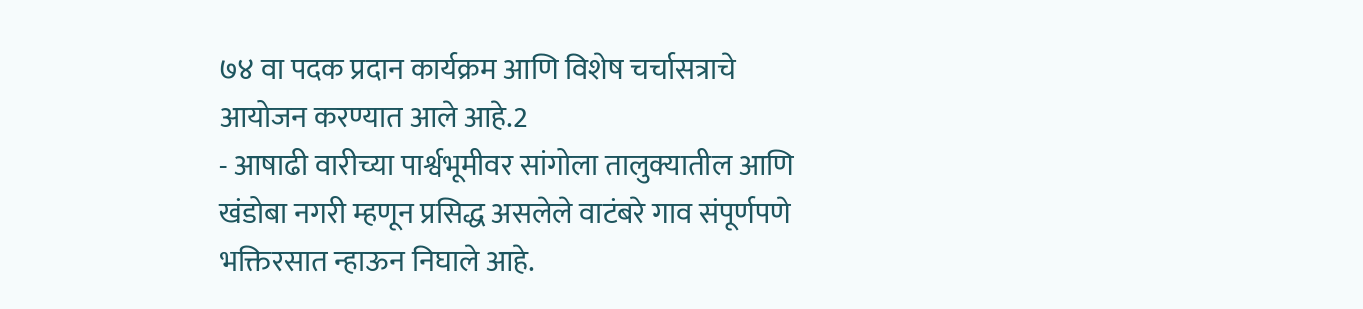७४ वा पदक प्रदान कार्यक्रम आणि विशेष चर्चासत्राचे आयोजन करण्यात आले आहे.2
- आषाढी वारीच्या पार्श्वभूमीवर सांगोला तालुक्यातील आणि खंडोबा नगरी म्हणून प्रसिद्ध असलेले वाटंबरे गाव संपूर्णपणे भक्तिरसात न्हाऊन निघाले आहे.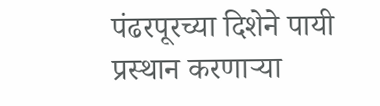पंढरपूरच्या दिशेने पायी प्रस्थान करणाऱ्या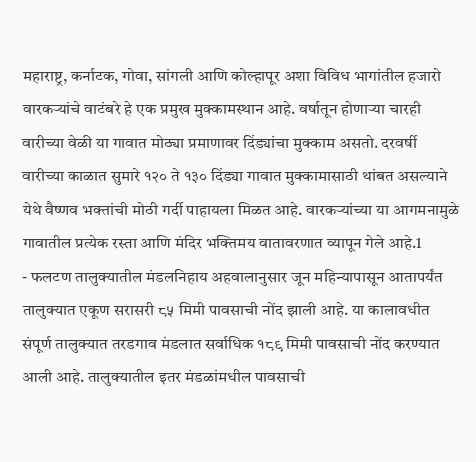महाराष्ट्र, कर्नाटक, गोवा, सांगली आणि कोल्हापूर अशा विविध भागांतील हजारो वारकऱ्यांचे वाटंबरे हे एक प्रमुख मुक्कामस्थान आहे. वर्षातून होणाऱ्या चारही वारीच्या वेळी या गावात मोठ्या प्रमाणावर दिंड्यांचा मुक्काम असतो. दरवर्षी वारीच्या काळात सुमारे १२० ते १३० दिंड्या गावात मुक्कामासाठी थांबत असल्याने येथे वैष्णव भक्तांची मोठी गर्दी पाहायला मिळत आहे. वारकऱ्यांच्या या आगमनामुळे गावातील प्रत्येक रस्ता आणि मंदिर भक्तिमय वातावरणात व्यापून गेले आहे.1
- फलटण तालुक्यातील मंडलनिहाय अहवालानुसार जून महिन्यापासून आतापर्यंत तालुक्यात एकूण सरासरी ८५ मिमी पावसाची नोंद झाली आहे. या कालावधीत संपूर्ण तालुक्यात तरडगाव मंडलात सर्वाधिक १८९ मिमी पावसाची नोंद करण्यात आली आहे. तालुक्यातील इतर मंडळांमधील पावसाची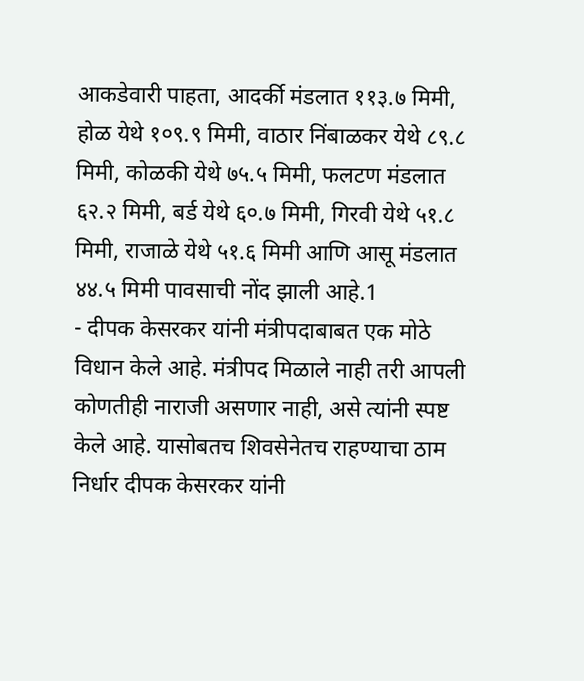आकडेवारी पाहता, आदर्की मंडलात ११३.७ मिमी, होळ येथे १०९.९ मिमी, वाठार निंबाळकर येथे ८९.८ मिमी, कोळकी येथे ७५.५ मिमी, फलटण मंडलात ६२.२ मिमी, बर्ड येथे ६०.७ मिमी, गिरवी येथे ५१.८ मिमी, राजाळे येथे ५१.६ मिमी आणि आसू मंडलात ४४.५ मिमी पावसाची नोंद झाली आहे.1
- दीपक केसरकर यांनी मंत्रीपदाबाबत एक मोठे विधान केले आहे. मंत्रीपद मिळाले नाही तरी आपली कोणतीही नाराजी असणार नाही, असे त्यांनी स्पष्ट केले आहे. यासोबतच शिवसेनेतच राहण्याचा ठाम निर्धार दीपक केसरकर यांनी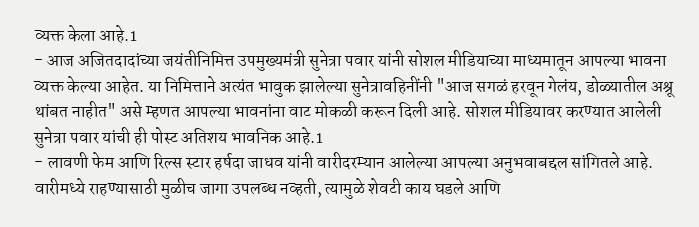व्यक्त केला आहे.1
- आज अजितदादांच्या जयंतीनिमित्त उपमुख्यमंत्री सुनेत्रा पवार यांनी सोशल मीडियाच्या माध्यमातून आपल्या भावना व्यक्त केल्या आहेत. या निमित्ताने अत्यंत भावुक झालेल्या सुनेत्रावहिनींनी "आज सगळं हरवून गेलंय, डोळ्यातील अश्रू थांबत नाहीत" असे म्हणत आपल्या भावनांना वाट मोकळी करून दिली आहे. सोशल मीडियावर करण्यात आलेली सुनेत्रा पवार यांची ही पोस्ट अतिशय भावनिक आहे.1
- लावणी फेम आणि रिल्स स्टार हर्षदा जाधव यांनी वारीदरम्यान आलेल्या आपल्या अनुभवाबद्दल सांगितले आहे. वारीमध्ये राहण्यासाठी मुळीच जागा उपलब्ध नव्हती, त्यामुळे शेवटी काय घडले आणि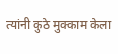त्यांनी कुठे मुक्काम केला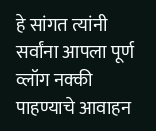हे सांगत त्यांनी सर्वांना आपला पूर्ण व्लॉग नक्की पाहण्याचे आवाहन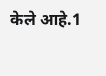केले आहे.1